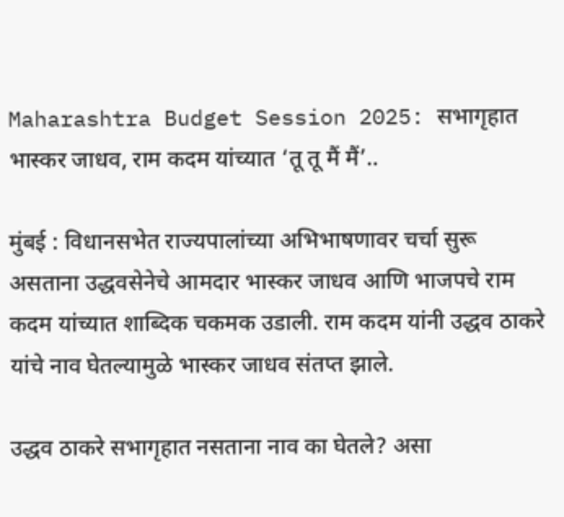Maharashtra Budget Session 2025: सभागृहात भास्कर जाधव, राम कदम यांच्यात ‘तू तू मैं मैं’..

मुंबई : विधानसभेत राज्यपालांच्या अभिभाषणावर चर्चा सुरू असताना उद्धवसेनेचे आमदार भास्कर जाधव आणि भाजपचे राम कदम यांच्यात शाब्दिक चकमक उडाली. राम कदम यांनी उद्धव ठाकरे यांचे नाव घेतल्यामुळे भास्कर जाधव संतप्त झाले.

उद्धव ठाकरे सभागृहात नसताना नाव का घेतले? असा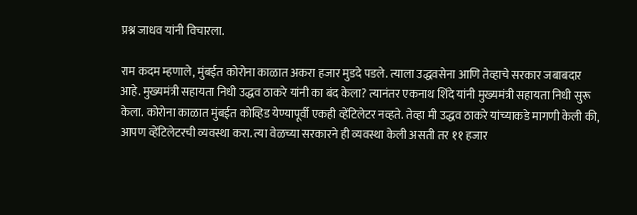प्रश्न जाधव यांनी विचारला.

राम कदम म्हणाले, मुंबईत कोरोना काळात अकरा हजार मुडदे पडले. त्याला उद्धवसेना आणि तेव्हाचे सरकार जबाबदार आहे. मुख्यमंत्री सहायता निधी उद्धव ठाकरे यांनी का बंद केला? त्यानंतर एकनाथ शिंदे यांनी मुख्यमंत्री सहायता निधी सुरू केला. कोरोना काळात मुंबईत कोव्हिड येण्यापूर्वी एकही व्हेंटिलेटर नव्हते. तेव्हा मी उद्धव ठाकरे यांच्याकडे मागणी केली की, आपण व्हेंटिलेटरची व्यवस्था करा. त्या वेळच्या सरकारने ही व्यवस्था केली असती तर ११ हजार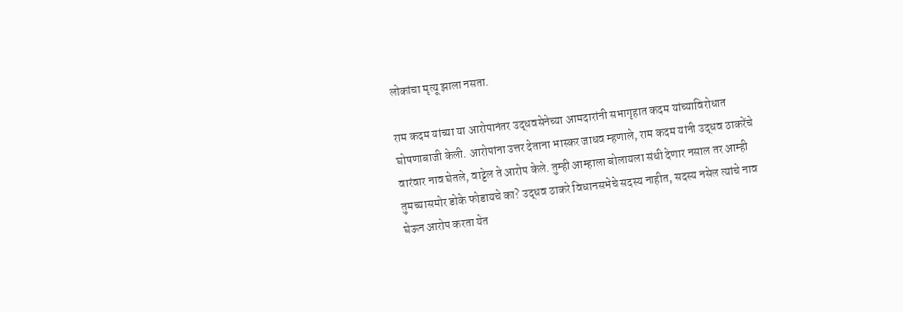लोकांचा मृत्यू झाला नसता.

राम कदम यांच्या या आरोपानंतर उद्धवसेनेच्या आमदारांनी सभागृहात कदम यांच्याविरोधात घोषणाबाजी केली. आरोपांना उत्तर देताना भास्कर जाधव म्हणाले, राम कदम यांनी उद्धव ठाकरेंचे वारंवार नाव घेतले, वाट्टेल ते आरोप केले. तुम्ही आम्हाला बोलायला संधी देणार नसाल तर आम्ही तुमच्यासमोर डोके फोडायचे का? उद्धव ठाकरे विधानसभेचे सदस्य नाहीत, सदस्य नसेल त्यांचे नाव घेऊन आरोप करता येत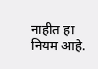नाहीत हा नियम आहे.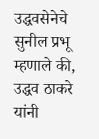उद्धवसेनेचे सुनील प्रभू म्हणाले की, उद्धव ठाकरे यांनी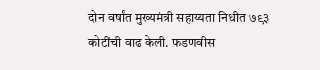दोन वर्षांत मुख्यमंत्री सहाय्यता निधीत ७९३ कोटींची वाढ केली. फडणवीस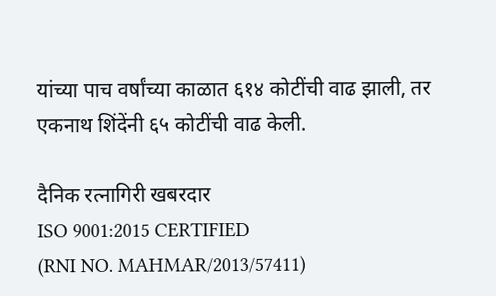यांच्या पाच वर्षांच्या काळात ६१४ कोटींची वाढ झाली, तर एकनाथ शिंदेंनी ६५ कोटींची वाढ केली.

दैनिक रत्नागिरी खबरदार
ISO 9001:2015 CERTIFIED
(RNI NO. MAHMAR/2013/57411)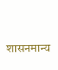शासनमान्य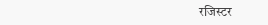रजिस्टर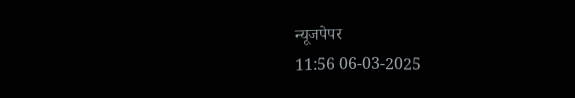न्यूजपेपर
11:56 06-03-2025